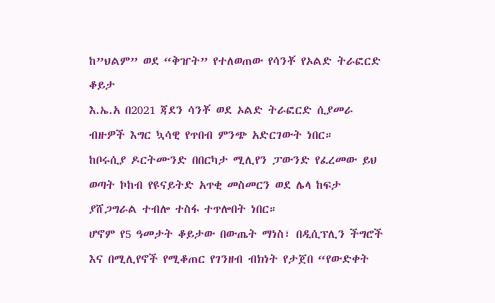ከ”ህልም” ወደ “ቅዠት” የተለወጠው የሳንቾ የኦልድ ትራፎርድ ቆይታ
እ.ኤ.አ በ2021 ጃደን ሳንቾ ወደ ኦልድ ትራፎርድ ሲያመራ ብዙዎች እግር ኳሳዊ የጥበብ ምንጭ አድርገውት ነበር።
ከቦሩሲያ ዶርትሙንድ በበርካታ ሚሊየን ፓውንድ የፈረመው ይህ ወጣት ኮከብ የዩናይትድ አጥቂ መስመርን ወደ ሌላ ከፍታ ያሸጋግራል ተብሎ ተስፋ ተጥሎበት ነበር።
ሆኖም የ5 ዓመታት ቆይታው በውጤት ማነስ፣ በዲሲፕሊን ችግሮች እና በሚሊየኖች የሚቆጠር የገንዘብ ብክነት የታጀበ “የውድቀት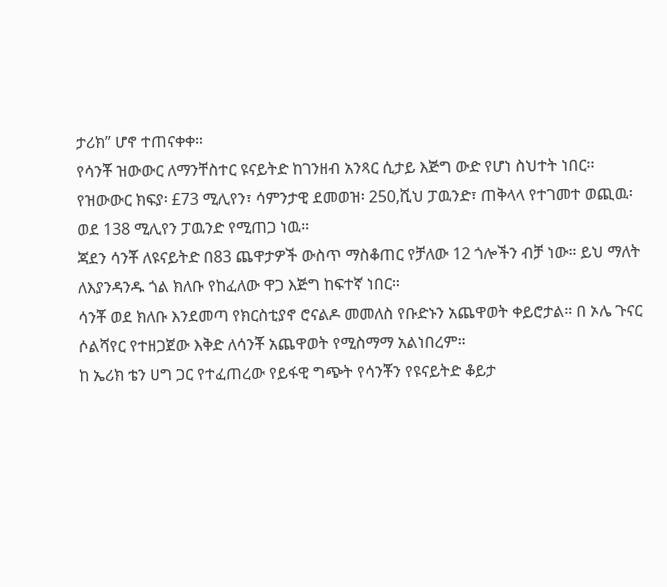ታሪክ” ሆኖ ተጠናቀቀ።
የሳንቾ ዝውውር ለማንቸስተር ዩናይትድ ከገንዘብ አንጻር ሲታይ እጅግ ውድ የሆነ ስህተት ነበር፡፡
የዝውውር ክፍያ፡ £73 ሚሊየን፣ ሳምንታዊ ደመወዝ፡ 250,ሺህ ፓዉንድ፣ ጠቅላላ የተገመተ ወጪዉ፡ ወደ 138 ሚሊየን ፓዉንድ የሚጠጋ ነዉ።
ጃደን ሳንቾ ለዩናይትድ በ83 ጨዋታዎች ውስጥ ማስቆጠር የቻለው 12 ጎሎችን ብቻ ነው። ይህ ማለት ለእያንዳንዱ ጎል ክለቡ የከፈለው ዋጋ እጅግ ከፍተኛ ነበር።
ሳንቾ ወደ ክለቡ እንደመጣ የክርስቲያኖ ሮናልዶ መመለስ የቡድኑን አጨዋወት ቀይሮታል። በ ኦሌ ጉናር ሶልሻየር የተዘጋጀው እቅድ ለሳንቾ አጨዋወት የሚስማማ አልነበረም።
ከ ኤሪክ ቴን ሀግ ጋር የተፈጠረው የይፋዊ ግጭት የሳንቾን የዩናይትድ ቆይታ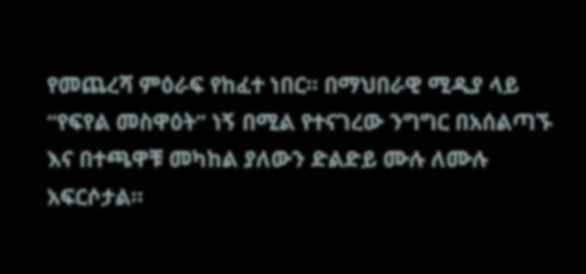የመጨረሻ ምዕራፍ የከፈተ ነበር። በማህበራዊ ሚዲያ ላይ “የፍየል መስዋዕት” ነኝ በሚል የተናገረው ንግግር በአሰልጣኙ እና በተጫዋቹ መካከል ያለውን ድልድይ ሙሉ ለሙሉ አፍርሶታል።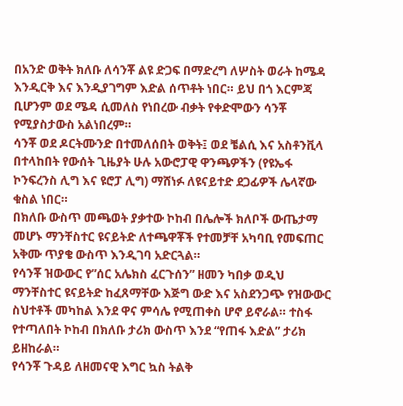በአንድ ወቅት ክለቡ ለሳንቾ ልዩ ድጋፍ በማድረግ ለሦስት ወራት ከሜዳ እንዲርቅ እና እንዲያገግም እድል ሰጥቶት ነበር። ይህ በጎ እርምጃ ቢሆንም ወደ ሜዳ ሲመለስ የነበረው ብቃት የቀድሞውን ሳንቾ የሚያስታውስ አልነበረም።
ሳንቾ ወደ ዶርትሙንድ በተመለሰበት ወቅት፤ ወደ ቼልሲ እና አስቶንቪላ በተላከበት የውሰት ጊዜያት ሁሉ አውሮፓዊ ዋንጫዎችን (የዩኤፋ ኮንፍረንስ ሊግ እና ዩሮፓ ሊግ) ማሸነፉ ለዩናይተድ ደጋፊዎች ሌላኛው ቁስል ነበር።
በክለቡ ውስጥ መጫወት ያቃተው ኮከብ በሌሎች ክለቦች ውጤታማ መሆኑ ማንቸስተር ዩናይትድ ለተጫዋቾች የተመቻቸ አካባቢ የመፍጠር አቅሙ ጥያቄ ውስጥ እንዲገባ አድርጓል።
የሳንቾ ዝውውር የ”ሰር አሌክስ ፈርጉሰን” ዘመን ካበቃ ወዲህ ማንቸስተር ዩናይትድ ከፈጸማቸው እጅግ ውድ እና አስደንጋጭ የዝውውር ስህተቶች መካከል እንደ ዋና ምሳሌ የሚጠቀስ ሆኖ ይኖራል። ተስፋ የተጣለበት ኮከብ በክለቡ ታሪክ ውስጥ እንደ “የጠፋ እድል” ታሪክ ይዘከራል።
የሳንቾ ጉዳይ ለዘመናዊ እግር ኳስ ትልቅ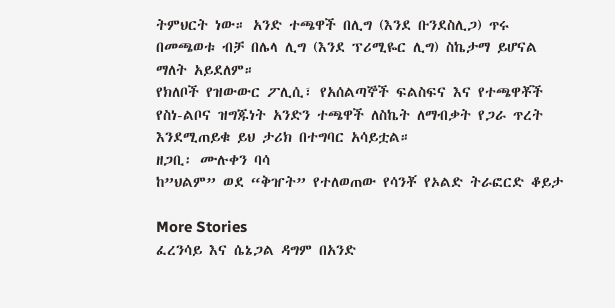ትምህርት ነው። አንድ ተጫዋች በሊግ (እንደ ቡንደስሊጋ) ጥሩ በመጫወቱ ብቻ በሌላ ሊግ (እንደ ፕሪሚዬር ሊግ) ስኬታማ ይሆናል ማለት አይደለም።
የክለቦች የዝውውር ፖሊሲ፣ የአሰልጣኞች ፍልስፍና እና የተጫዋቾች የስነ-ልቦና ዝግጁነት አንድን ተጫዋች ለስኬት ለማብቃት የጋራ ጥረት እንደሚጠይቁ ይህ ታሪክ በተግባር አሳይቷል።
ዘጋቢ፡ ሙሉቀን ባሳ
ከ”ህልም” ወደ “ቅዠት” የተለወጠው የሳንቾ የኦልድ ትራፎርድ ቆይታ

More Stories
ፈረንሳይ እና ሴኔጋል ዳግም በአንድ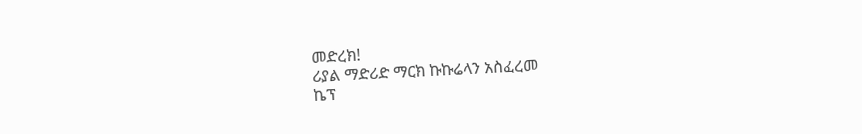መድረክ!
ሪያል ማድሪድ ማርክ ኩኩሬላን አስፈረመ
ኬፕ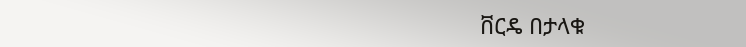ቨርዴ በታላቁ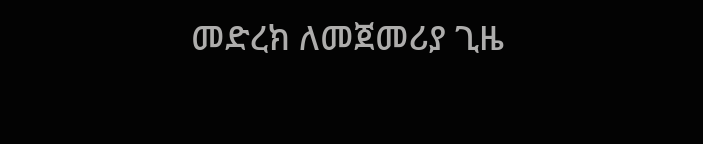መድረክ ለመጀመሪያ ጊዜ